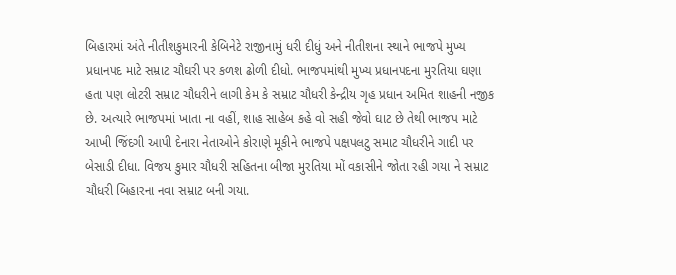બિહારમાં અંતે નીતીશકુમારની કેબિનેટે રાજીનામું ધરી દીધું અને નીતીશના સ્થાને ભાજપે મુખ્ય પ્રધાનપદ માટે સમ્રાટ ચૌઘરી પર કળશ ઢોળી દીધો. ભાજપમાંથી મુખ્ય પ્રધાનપદના મુરતિયા ઘણા હતા પણ લોટરી સમ્રાટ ચૌધરીને લાગી કેમ કે સમ્રાટ ચૌધરી કેન્દ્રીય ગૃહ પ્રધાન અમિત શાહની નજીક છે. અત્યારે ભાજપમાં ખાતા ના વહીં, શાહ સાહેબ કહે વો સહી જેવો ઘાટ છે તેથી ભાજપ માટે આખી જિંદગી આપી દેનારા નેતાઓને કોરાણે મૂકીને ભાજપે પક્ષપલટુ સમાટ ચૌધરીને ગાદી પર બેસાડી દીધા. વિજય કુમાર ચૌધરી સહિતના બીજા મુરતિયા મોં વકાસીને જોતા રહી ગયા ને સમ્રાટ ચૌધરી બિહારના નવા સમ્રાટ બની ગયા.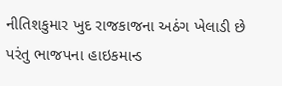નીતિશકુમાર ખુદ રાજકાજના અઠંગ ખેલાડી છે પરંતુ ભાજપના હાઇકમાન્ડ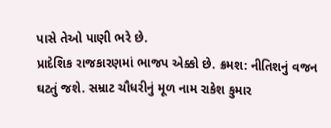પાસે તેઓ પાણી ભરે છે.
પ્રાદેશિક રાજકારણમાં ભાજપ એક્કો છે. ક્રમશ: નીતિશનું વજન ઘટતું જશે. સમ્રાટ ચૌધરીનું મૂળ નામ રાકેશ કુમાર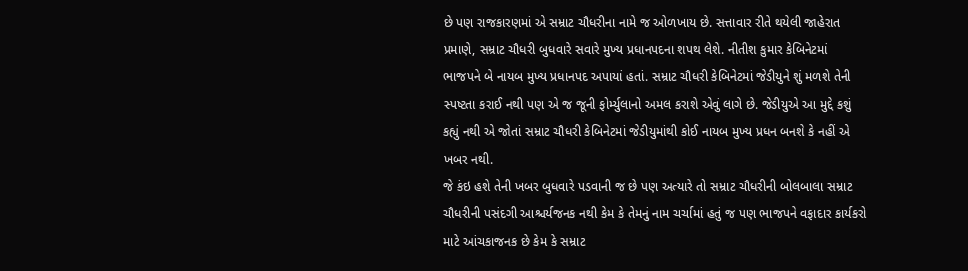છે પણ રાજકારણમાં એ સમ્રાટ ચૌધરીના નામે જ ઓળખાય છે. સત્તાવાર રીતે થયેલી જાહેરાત પ્રમાણે, સમ્રાટ ચૌધરી બુધવારે સવારે મુખ્ય પ્રધાનપદના શપથ લેશે. નીતીશ કુમાર કેબિનેટમાં ભાજપને બે નાયબ મુખ્ય પ્રધાનપદ અપાયાં હતાં. સમ્રાટ ચૌધરી કેબિનેટમાં જેડીયુને શું મળશે તેની સ્પષ્ટતા કરાઈ નથી પણ એ જ જૂની ફોર્મ્યુલાનો અમલ કરાશે એવું લાગે છે. જેડીયુએ આ મુદ્દે કશું કહ્યું નથી એ જોતાં સમ્રાટ ચૌધરી કેબિનેટમાં જેડીયુમાંથી કોઈ નાયબ મુખ્ય પ્રધન બનશે કે નહીં એ ખબર નથી.
જે કંઇ હશે તેની ખબર બુધવારે પડવાની જ છે પણ અત્યારે તો સમ્રાટ ચૌધરીની બોલબાલા સમ્રાટ ચૌધરીની પસંદગી આશ્ચર્યજનક નથી કેમ કે તેમનું નામ ચર્ચામાં હતું જ પણ ભાજપને વફાદાર કાર્યકરો માટે આંચકાજનક છે કેમ કે સમ્રાટ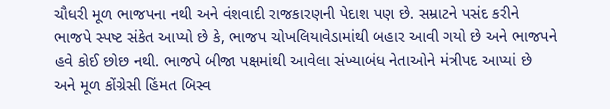ચૌધરી મૂળ ભાજપના નથી અને વંશવાદી રાજકારણની પેદાશ પણ છે. સમ્રાટને પસંદ કરીને ભાજપે સ્પષ્ટ સંકેત આપ્યો છે કે, ભાજપ ચોખલિયાવેડામાંથી બહાર આવી ગયો છે અને ભાજપને હવે કોઈ છોછ નથી. ભાજપે બીજા પક્ષમાંથી આવેલા સંખ્યાબંધ નેતાઓને મંત્રીપદ આપ્યાં છે અને મૂળ કોંગ્રેસી હિંમત બિસ્વ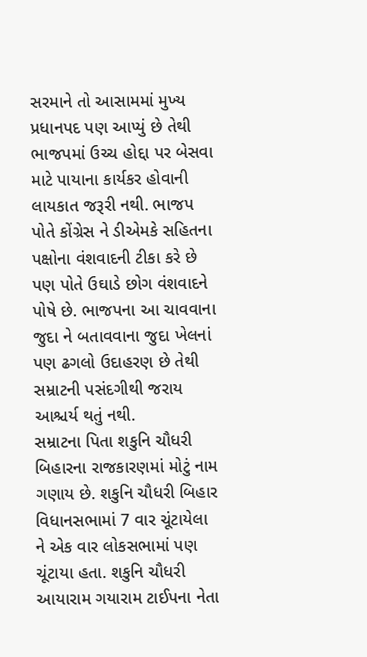સરમાને તો આસામમાં મુખ્ય પ્રધાનપદ પણ આપ્યું છે તેથી ભાજપમાં ઉચ્ચ હોદ્દા પર બેસવા માટે પાયાના કાર્યકર હોવાની લાયકાત જરૂરી નથી. ભાજપ પોતે કોંગ્રેસ ને ડીએમકે સહિતના પક્ષોના વંશવાદની ટીકા કરે છે પણ પોતે ઉઘાડે છોગ વંશવાદને પોષે છે. ભાજપના આ ચાવવાના જુદા ને બતાવવાના જુદા ખેલનાં પણ ઢગલો ઉદાહરણ છે તેથી સમ્રાટની પસંદગીથી જરાય આશ્ચર્ય થતું નથી.
સમ્રાટના પિતા શકુનિ ચૌધરી બિહારના રાજકારણમાં મોટું નામ ગણાય છે. શકુનિ ચૌધરી બિહાર વિધાનસભામાં 7 વાર ચૂંટાયેલા ને એક વાર લોકસભામાં પણ ચૂંટાયા હતા. શકુનિ ચૌધરી આયારામ ગયારામ ટાઈપના નેતા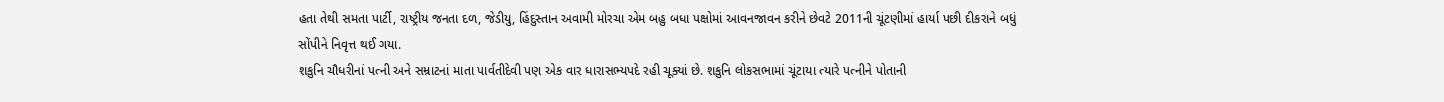હતા તેથી સમતા પાર્ટી, રાષ્ટ્રીય જનતા દળ, જેડીયુ, હિંદુસ્તાન અવામી મોરચા એમ બહુ બધા પક્ષોમાં આવનજાવન કરીને છેવટે 2011ની ચૂંટણીમાં હાર્યા પછી દીકરાને બધું સોંપીને નિવૃત્ત થઈ ગયા.
શકુનિ ચૌધરીનાં પત્ની અને સમ્રાટનાં માતા પાર્વતીદેવી પણ એક વાર ધારાસભ્યપદે રહી ચૂક્યાં છે. શકુનિ લોકસભામાં ચૂંટાયા ત્યારે પત્નીને પોતાની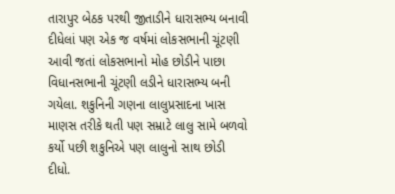તારાપુર બેઠક પરથી જીતાડીને ધારાસભ્ય બનાવી દીધેલાં પણ એક જ વર્ષમાં લોકસભાની ચૂંટણી આવી જતાં લોકસભાનો મોહ છોડીને પાછા વિધાનસભાની ચૂંટણી લડીને ધારાસભ્ય બની ગયેલા. શકુનિની ગણના લાલુપ્રસાદના ખાસ માણસ તરીકે થતી પણ સમ્રાટે લાલુ સામે બળવો કર્યો પછી શકુનિએ પણ લાલુનો સાથ છોડી દીધો.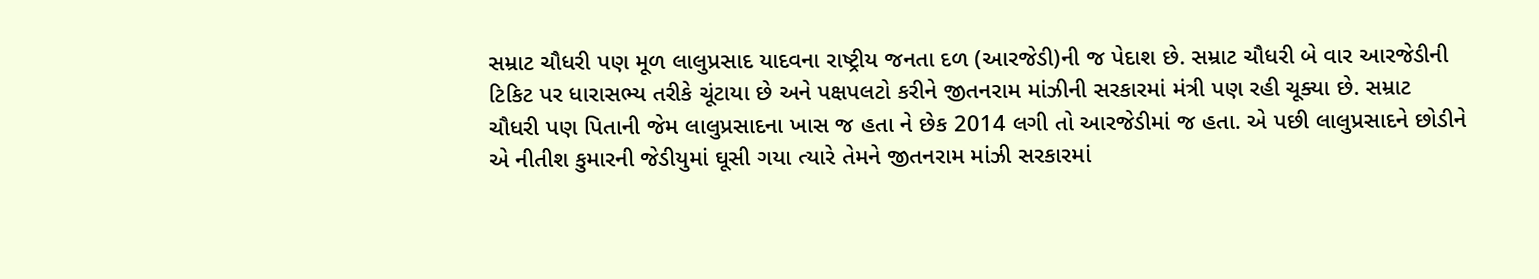સમ્રાટ ચૌધરી પણ મૂળ લાલુપ્રસાદ યાદવના રાષ્ટ્રીય જનતા દળ (આરજેડી)ની જ પેદાશ છે. સમ્રાટ ચૌધરી બે વાર આરજેડીની ટિકિટ પર ધારાસભ્ય તરીકે ચૂંટાયા છે અને પક્ષપલટો કરીને જીતનરામ માંઝીની સરકારમાં મંત્રી પણ રહી ચૂક્યા છે. સમ્રાટ ચૌધરી પણ પિતાની જેમ લાલુપ્રસાદના ખાસ જ હતા ને છેક 2014 લગી તો આરજેડીમાં જ હતા. એ પછી લાલુપ્રસાદને છોડીને એ નીતીશ કુમારની જેડીયુમાં ઘૂસી ગયા ત્યારે તેમને જીતનરામ માંઝી સરકારમાં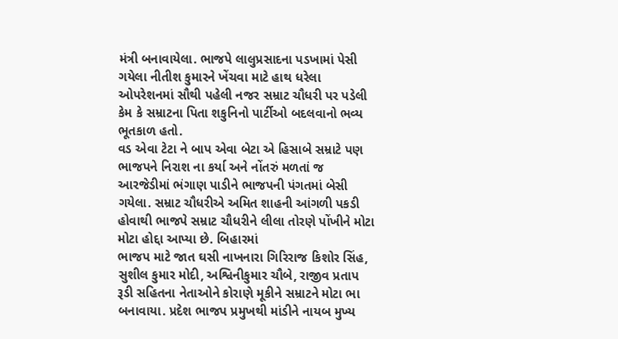મંત્રી બનાવાયેલા. ભાજપે લાલુપ્રસાદના પડખામાં પેસી ગયેલા નીતીશ કુમારને ખેંચવા માટે હાથ ધરેલા ઓપરેશનમાં સૌથી પહેલી નજર સમ્રાટ ચૌધરી પર પડેલી કેમ કે સમ્રાટના પિતા શકુનિનો પાર્ટીઓ બદલવાનો ભવ્ય ભૂતકાળ હતો.
વડ એવા ટેટા ને બાપ એવા બેટા એ હિસાબે સમ્રાટે પણ ભાજપને નિરાશ ના કર્યા અને નોંતરું મળતાં જ આરજેડીમાં ભંગાણ પાડીને ભાજપની પંગતમાં બેસી ગયેલા. સમ્રાટ ચૌધરીએ અમિત શાહની આંગળી પકડી હોવાથી ભાજપે સમ્રાટ ચૌધરીને લીલા તોરણે પોંખીને મોટા મોટા હોદ્દા આપ્યા છે. બિહારમાં
ભાજપ માટે જાત ઘસી નાખનારા ગિરિરાજ કિશોર સિંહ, સુશીલ કુમાર મોદી, અશ્વિનીકુમાર ચૌબે, રાજીવ પ્રતાપ રૂડી સહિતના નેતાઓને કોરાણે મૂકીને સમ્રાટને મોટા ભા બનાવાયા. પ્રદેશ ભાજપ પ્રમુખથી માંડીને નાયબ મુખ્ય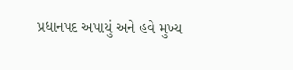પ્રધાનપદ અપાયું અને હવે મુખ્ય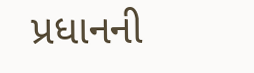પ્રધાનની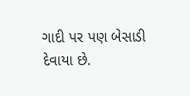ગાદી પર પણ બેસાડી દેવાયા છે.